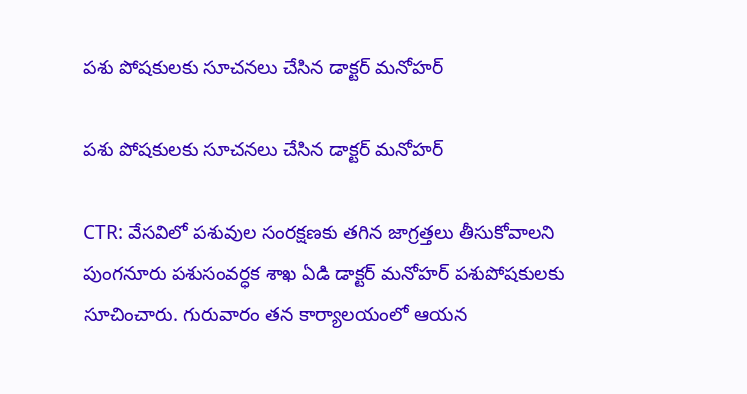పశు పోషకులకు సూచనలు చేసిన డాక్టర్ మనోహర్

పశు పోషకులకు సూచనలు చేసిన డాక్టర్ మనోహర్

CTR: వేసవిలో పశువుల సంరక్షణకు తగిన జాగ్రత్తలు తీసుకోవాలని పుంగనూరు పశుసంవర్ధక శాఖ ఏడి డాక్టర్ మనోహర్ పశుపోషకులకు సూచించారు. గురువారం తన కార్యాలయంలో ఆయన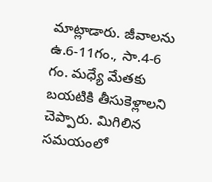మాట్లాడారు. జీవాలను ఉ.6-11గం., సా.4-6 గం. మధ్యే మేతకు బయటికి తీసుకెళ్లాలని చెప్పారు. మిగిలిన సమయంలో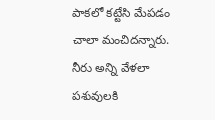పాకలో కట్టేసి మేపడం చాలా మంచిదన్నారు. నీరు అన్ని వేళలా పశువులకి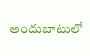అందుబాటులో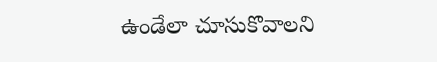ఉండేలా చూసుకొవాలని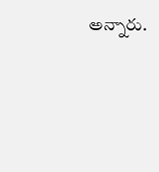అన్నారు.